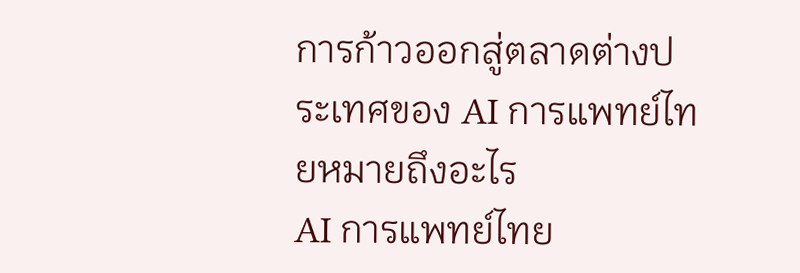การก้าวออกสู่ตลาดต่างประเทศของ AI การแพทย์ไทยหมายถึงอะไร
AI การแพทย์ไทย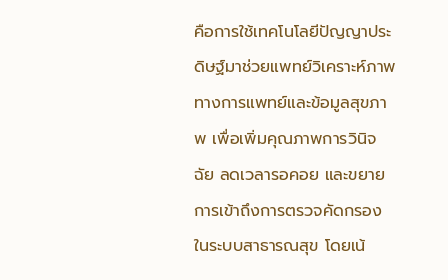คือการใช้เทคโนโลยีปัญญาประดิษฐ์มาช่วยแพทย์วิเคราะห์ภาพทางการแพทย์และข้อมูลสุขภาพ เพื่อเพิ่มคุณภาพการวินิจฉัย ลดเวลารอคอย และขยายการเข้าถึงการตรวจคัดกรองในระบบสาธารณสุข โดยเน้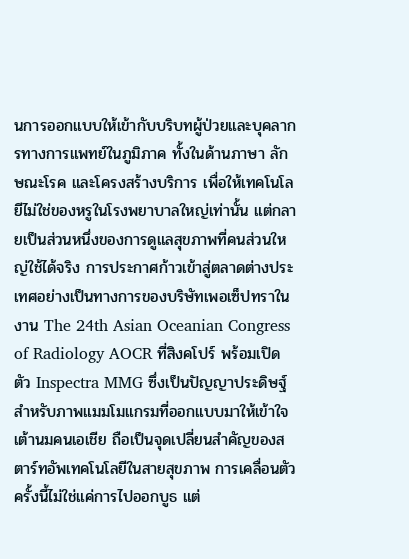นการออกแบบให้เข้ากับบริบทผู้ป่วยและบุคลากรทางการแพทย์ในภูมิภาค ทั้งในด้านภาษา ลักษณะโรค และโครงสร้างบริการ เพื่อให้เทคโนโลยีไม่ใช่ของหรูในโรงพยาบาลใหญ่เท่านั้น แต่กลายเป็นส่วนหนึ่งของการดูแลสุขภาพที่คนส่วนใหญ่ใช้ได้จริง การประกาศก้าวเข้าสู่ตลาดต่างประเทศอย่างเป็นทางการของบริษัทเพอเซ็ปทราในงาน The 24th Asian Oceanian Congress of Radiology AOCR ที่สิงคโปร์ พร้อมเปิดตัว Inspectra MMG ซึ่งเป็นปัญญาประดิษฐ์สำหรับภาพแมมโมแกรมที่ออกแบบมาให้เข้าใจเต้านมคนเอเชีย ถือเป็นจุดเปลี่ยนสำคัญของสตาร์ทอัพเทคโนโลยีในสายสุขภาพ การเคลื่อนตัวครั้งนี้ไม่ใช่แค่การไปออกบูธ แต่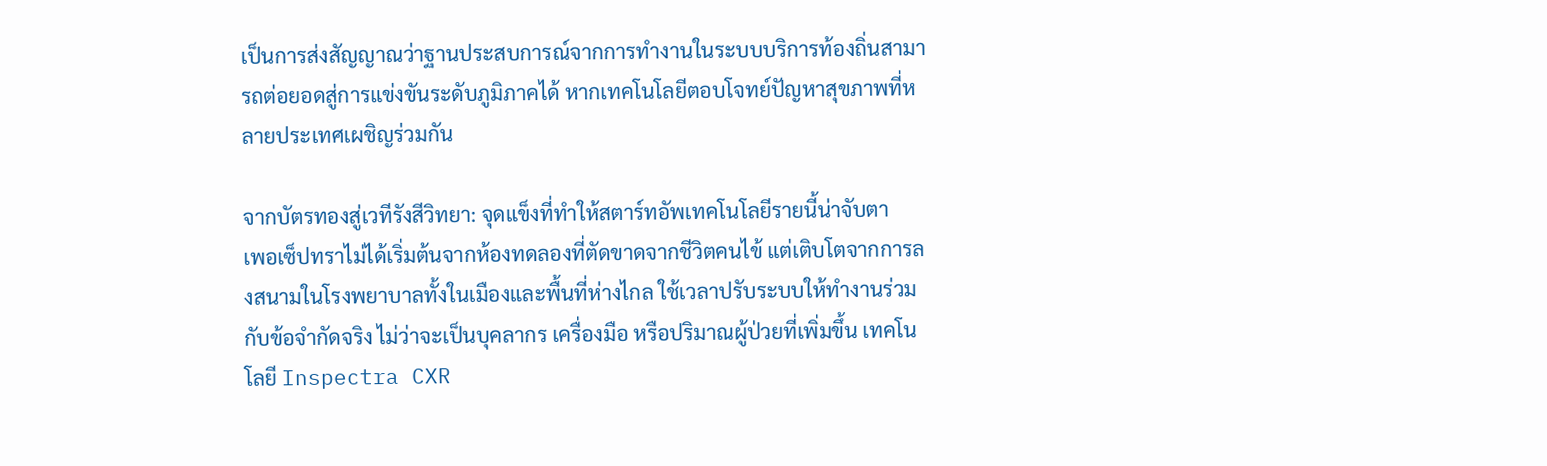เป็นการส่งสัญญาณว่าฐานประสบการณ์จากการทำงานในระบบบริการท้องถิ่นสามารถต่อยอดสู่การแข่งขันระดับภูมิภาคได้ หากเทคโนโลยีตอบโจทย์ปัญหาสุขภาพที่หลายประเทศเผชิญร่วมกัน

จากบัตรทองสู่เวทีรังสีวิทยา: จุดแข็งที่ทำให้สตาร์ทอัพเทคโนโลยีรายนี้น่าจับตา
เพอเซ็ปทราไม่ได้เริ่มต้นจากห้องทดลองที่ตัดขาดจากชีวิตคนไข้ แต่เติบโตจากการลงสนามในโรงพยาบาลทั้งในเมืองและพื้นที่ห่างไกล ใช้เวลาปรับระบบให้ทำงานร่วมกับข้อจำกัดจริง ไม่ว่าจะเป็นบุคลากร เครื่องมือ หรือปริมาณผู้ป่วยที่เพิ่มขึ้น เทคโนโลยี Inspectra CXR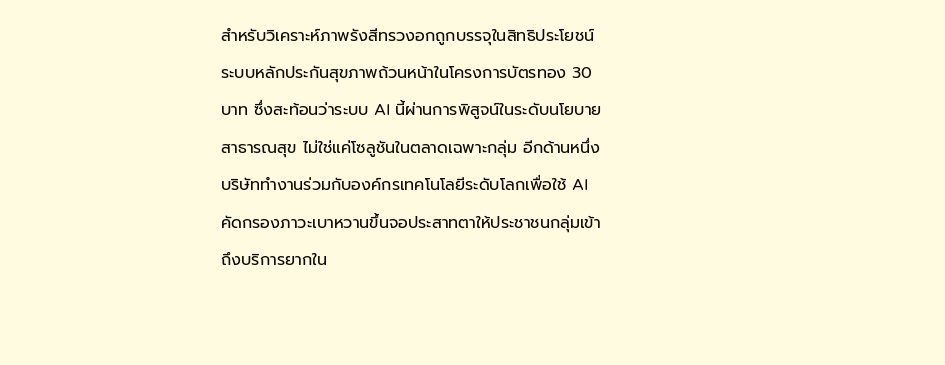สำหรับวิเคราะห์ภาพรังสีทรวงอกถูกบรรจุในสิทธิประโยชน์ระบบหลักประกันสุขภาพถ้วนหน้าในโครงการบัตรทอง 30 บาท ซึ่งสะท้อนว่าระบบ AI นี้ผ่านการพิสูจน์ในระดับนโยบายสาธารณสุข ไม่ใช่แค่โซลูชันในตลาดเฉพาะกลุ่ม อีกด้านหนึ่ง บริษัททำงานร่วมกับองค์กรเทคโนโลยีระดับโลกเพื่อใช้ AI คัดกรองภาวะเบาหวานขึ้นจอประสาทตาให้ประชาชนกลุ่มเข้าถึงบริการยากใน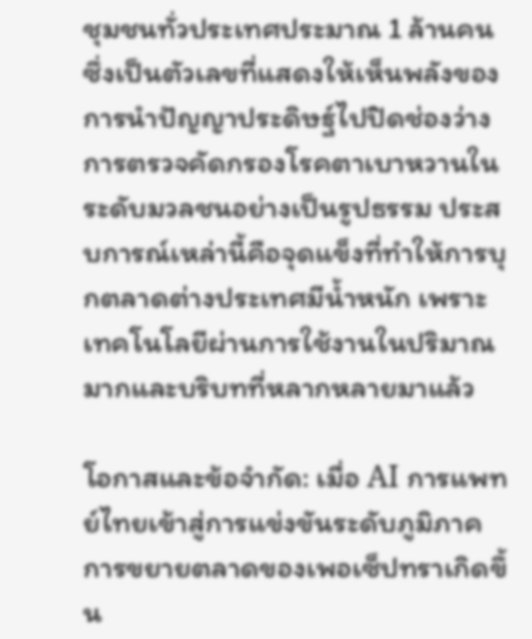ชุมชนทั่วประเทศประมาณ 1 ล้านคน ซึ่งเป็นตัวเลขที่แสดงให้เห็นพลังของการนำปัญญาประดิษฐ์ไปปิดช่องว่างการตรวจคัดกรองโรคตาเบาหวานในระดับมวลชนอย่างเป็นรูปธรรม ประสบการณ์เหล่านี้คือจุดแข็งที่ทำให้การบุกตลาดต่างประเทศมีน้ำหนัก เพราะเทคโนโลยีผ่านการใช้งานในปริมาณมากและบริบทที่หลากหลายมาแล้ว

โอกาสและข้อจำกัด: เมื่อ AI การแพทย์ไทยเข้าสู่การแข่งขันระดับภูมิภาค
การขยายตลาดของเพอเซ็ปทราเกิดขึ้น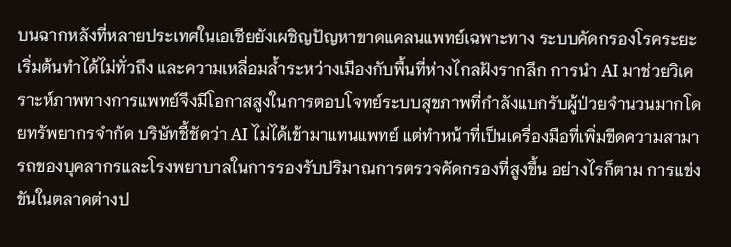บนฉากหลังที่หลายประเทศในเอเชียยังเผชิญปัญหาขาดแคลนแพทย์เฉพาะทาง ระบบคัดกรองโรคระยะเริ่มต้นทำได้ไม่ทั่วถึง และความเหลื่อมล้ำระหว่างเมืองกับพื้นที่ห่างไกลฝังรากลึก การนำ AI มาช่วยวิเคราะห์ภาพทางการแพทย์จึงมีโอกาสสูงในการตอบโจทย์ระบบสุขภาพที่กำลังแบกรับผู้ป่วยจำนวนมากโดยทรัพยากรจำกัด บริษัทชี้ชัดว่า AI ไม่ได้เข้ามาแทนแพทย์ แต่ทำหน้าที่เป็นเครื่องมือที่เพิ่มขีดความสามารถของบุคลากรและโรงพยาบาลในการรองรับปริมาณการตรวจคัดกรองที่สูงขึ้น อย่างไรก็ตาม การแข่งขันในตลาดต่างป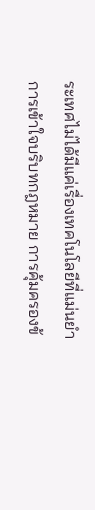ระเทศไม่ได้มีแค่เรื่องเทคโนโลยีที่แม่นยำ การเข้าใจบริบทกฎหมาย การคุ้มครองข้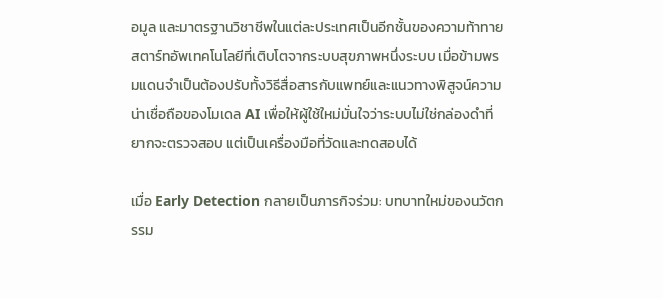อมูล และมาตรฐานวิชาชีพในแต่ละประเทศเป็นอีกชั้นของความท้าทาย สตาร์ทอัพเทคโนโลยีที่เติบโตจากระบบสุขภาพหนึ่งระบบ เมื่อข้ามพรมแดนจำเป็นต้องปรับทั้งวิธีสื่อสารกับแพทย์และแนวทางพิสูจน์ความน่าเชื่อถือของโมเดล AI เพื่อให้ผู้ใช้ใหม่มั่นใจว่าระบบไม่ใช่กล่องดำที่ยากจะตรวจสอบ แต่เป็นเครื่องมือที่วัดและทดสอบได้

เมื่อ Early Detection กลายเป็นภารกิจร่วม: บทบาทใหม่ของนวัตกรรม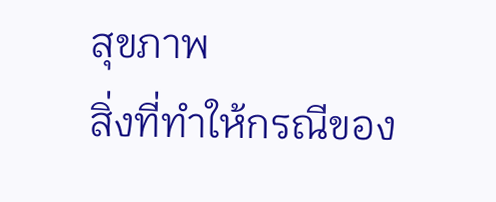สุขภาพ
สิ่งที่ทำให้กรณีของ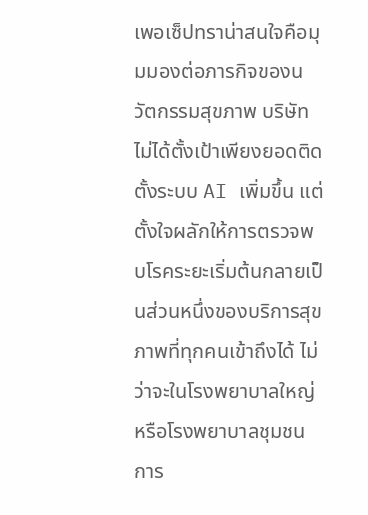เพอเซ็ปทราน่าสนใจคือมุมมองต่อภารกิจของนวัตกรรมสุขภาพ บริษัทไม่ได้ตั้งเป้าเพียงยอดติดตั้งระบบ AI เพิ่มขึ้น แต่ตั้งใจผลักให้การตรวจพบโรคระยะเริ่มต้นกลายเป็นส่วนหนึ่งของบริการสุขภาพที่ทุกคนเข้าถึงได้ ไม่ว่าจะในโรงพยาบาลใหญ่หรือโรงพยาบาลชุมชน การ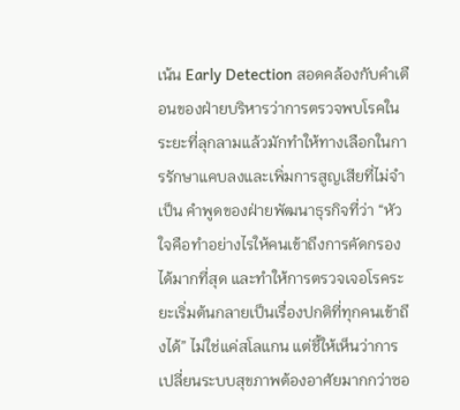เน้น Early Detection สอดคล้องกับคำเตือนของฝ่ายบริหารว่าการตรวจพบโรคในระยะที่ลุกลามแล้วมักทำให้ทางเลือกในการรักษาแคบลงและเพิ่มการสูญเสียที่ไม่จำเป็น คำพูดของฝ่ายพัฒนาธุรกิจที่ว่า “หัวใจคือทำอย่างไรให้คนเข้าถึงการคัดกรองได้มากที่สุด และทำให้การตรวจเจอโรคระยะเริ่มต้นกลายเป็นเรื่องปกติที่ทุกคนเข้าถึงได้” ไม่ใช่แค่สโลแกน แต่ชี้ให้เห็นว่าการเปลี่ยนระบบสุขภาพต้องอาศัยมากกว่าซอ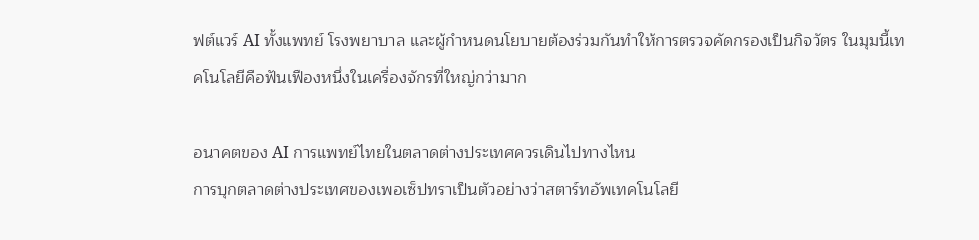ฟต์แวร์ AI ทั้งแพทย์ โรงพยาบาล และผู้กำหนดนโยบายต้องร่วมกันทำให้การตรวจคัดกรองเป็นกิจวัตร ในมุมนี้เทคโนโลยีคือฟันเฟืองหนึ่งในเครื่องจักรที่ใหญ่กว่ามาก

อนาคตของ AI การแพทย์ไทยในตลาดต่างประเทศควรเดินไปทางไหน
การบุกตลาดต่างประเทศของเพอเซ็ปทราเป็นตัวอย่างว่าสตาร์ทอัพเทคโนโลยี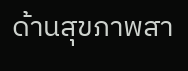ด้านสุขภาพสา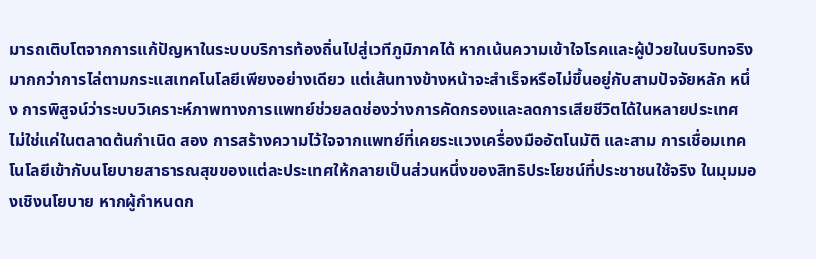มารถเติบโตจากการแก้ปัญหาในระบบบริการท้องถิ่นไปสู่เวทีภูมิภาคได้ หากเน้นความเข้าใจโรคและผู้ป่วยในบริบทจริงมากกว่าการไล่ตามกระแสเทคโนโลยีเพียงอย่างเดียว แต่เส้นทางข้างหน้าจะสำเร็จหรือไม่ขึ้นอยู่กับสามปัจจัยหลัก หนึ่ง การพิสูจน์ว่าระบบวิเคราะห์ภาพทางการแพทย์ช่วยลดช่องว่างการคัดกรองและลดการเสียชีวิตได้ในหลายประเทศ ไม่ใช่แค่ในตลาดต้นกำเนิด สอง การสร้างความไว้ใจจากแพทย์ที่เคยระแวงเครื่องมืออัตโนมัติ และสาม การเชื่อมเทคโนโลยีเข้ากับนโยบายสาธารณสุขของแต่ละประเทศให้กลายเป็นส่วนหนึ่งของสิทธิประโยชน์ที่ประชาชนใช้จริง ในมุมมองเชิงนโยบาย หากผู้กำหนดก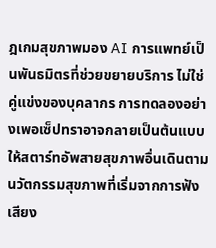ฎเกมสุขภาพมอง AI การแพทย์เป็นพันธมิตรที่ช่วยขยายบริการ ไม่ใช่คู่แข่งของบุคลากร การทดลองอย่างเพอเซ็ปทราอาจกลายเป็นต้นแบบให้สตาร์ทอัพสายสุขภาพอื่นเดินตาม นวัตกรรมสุขภาพที่เริ่มจากการฟังเสียง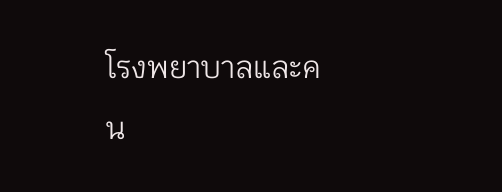โรงพยาบาลและคน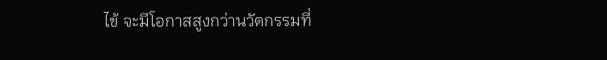ไข้ จะมีโอกาสสูงกว่านวัตกรรมที่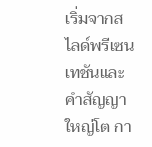เริ่มจากสไลด์พรีเซนเทชันและคำสัญญาใหญ่โต กา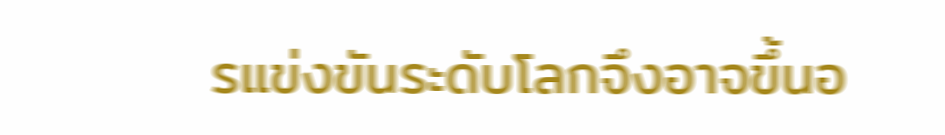รแข่งขันระดับโลกจึงอาจขึ้นอ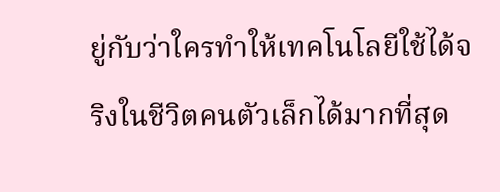ยู่กับว่าใครทำให้เทคโนโลยีใช้ได้จริงในชีวิตคนตัวเล็กได้มากที่สุด